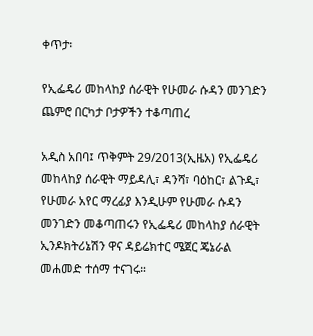ቀጥታ፡

የኢፌዴሪ መከላከያ ሰራዊት የሁመራ ሱዳን መንገድን ጨምሮ በርካታ ቦታዎችን ተቆጣጠረ

አዲስ አበባ፤ ጥቅምት 29/2013(ኢዜአ) የኢፌዴሪ መከላከያ ሰራዊት ማይዳሊ፣ ዳንሻ፣ ባዕከር፣ ልጉዲ፣ የሁመራ አየር ማረፊያ እንዲሁም የሁመራ ሱዳን መንገድን መቆጣጠሩን የኢፌዴሪ መከላከያ ሰራዊት ኢንዶክትሪኔሽን ዋና ዳይሬክተር ሜጀር ጄኔራል መሐመድ ተሰማ ተናገሩ።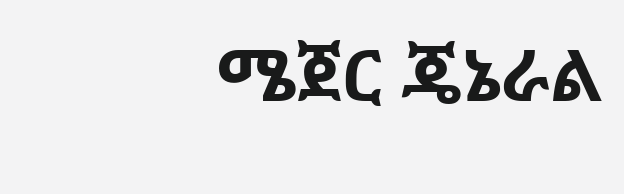ሜጀር ጄኔራል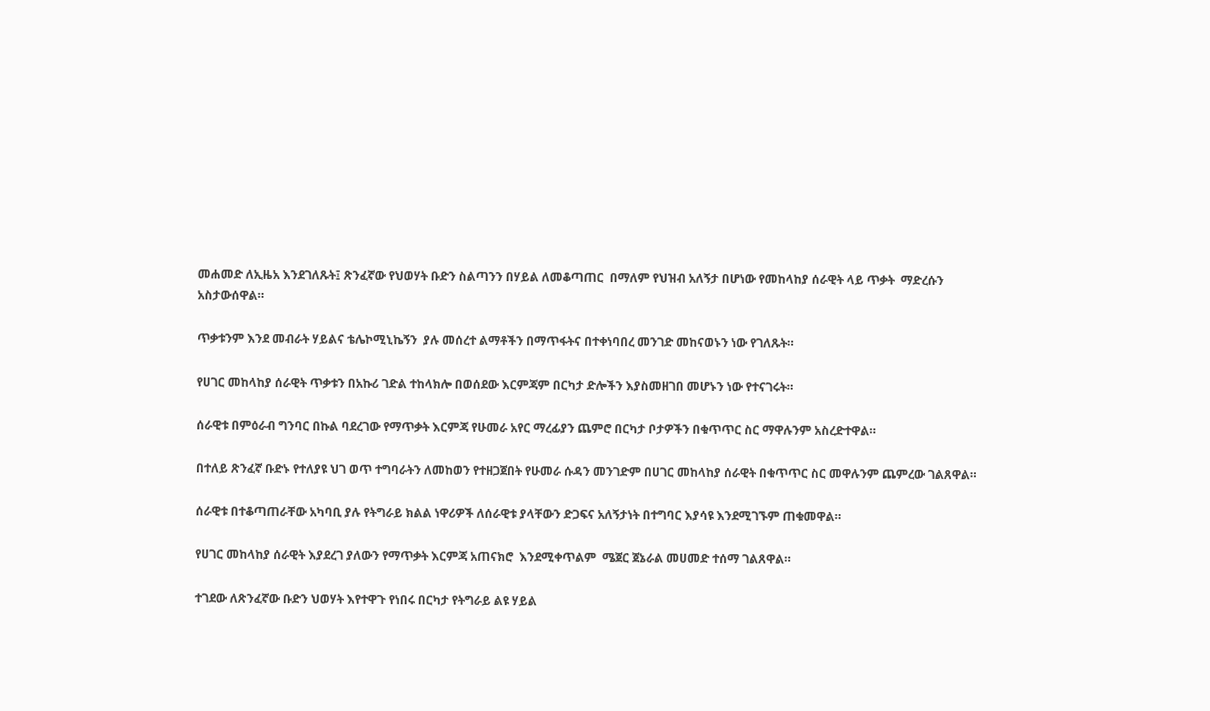መሐመድ ለኢዜአ እንደገለጹት፤ ጽንፈኛው የህወሃት ቡድን ስልጣንን በሃይል ለመቆጣጠር  በማለም የህዝብ አለኝታ በሆነው የመከላከያ ሰራዊት ላይ ጥቃት  ማድረሱን አስታውሰዋል።

ጥቃቱንም እንደ መብራት ሃይልና ቴሌኮሚኒኬኝን  ያሉ መሰረተ ልማቶችን በማጥፋትና በተቀነባበረ መንገድ መከናወኑን ነው የገለጹት።

የሀገር መከላከያ ሰራዊት ጥቃቱን በአኩሪ ገድል ተከላክሎ በወሰደው እርምጃም በርካታ ድሎችን እያስመዘገበ መሆኑን ነው የተናገሩት።

ሰራዊቱ በምዕራብ ግንባር በኩል ባደረገው የማጥቃት እርምጃ የሁመራ አየር ማረፊያን ጨምሮ በርካታ ቦታዎችን በቁጥጥር ስር ማዋሉንም አስረድተዋል።

በተለይ ጽንፈኛ ቡድኑ የተለያዩ ህገ ወጥ ተግባራትን ለመከወን የተዘጋጀበት የሁመራ ሱዳን መንገድም በሀገር መከላከያ ሰራዊት በቁጥጥር ስር መዋሉንም ጨምረው ገልጸዋል።

ሰራዊቱ በተቆጣጠራቸው አካባቢ ያሉ የትግራይ ክልል ነዋሪዎች ለሰራዊቱ ያላቸውን ድጋፍና አለኝታነት በተግባር እያሳዩ እንደሚገኙም ጠቁመዋል።

የሀገር መከላከያ ሰራዊት እያደረገ ያለውን የማጥቃት እርምጃ አጠናክሮ  እንደሚቀጥልም  ሜጀር ጀኔራል መሀመድ ተሰማ ገልጸዋል።

ተገደው ለጽንፈኛው ቡድን ህወሃት እየተዋጉ የነበሩ በርካታ የትግራይ ልዩ ሃይል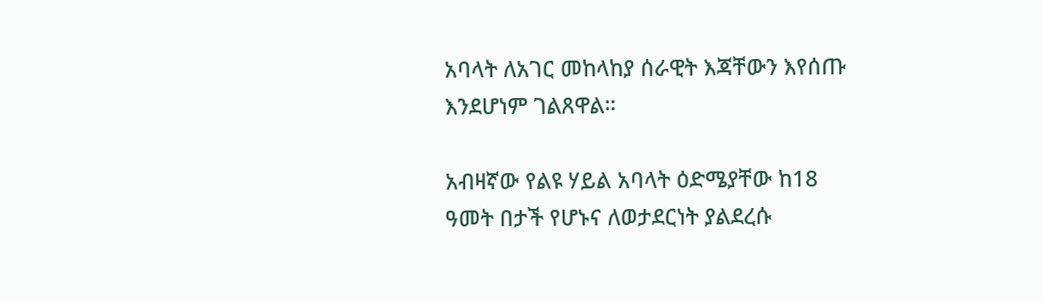አባላት ለአገር መከላከያ ሰራዊት እጃቸውን እየሰጡ እንደሆነም ገልጸዋል።

አብዛኛው የልዩ ሃይል አባላት ዕድሜያቸው ከ18 ዓመት በታች የሆኑና ለወታደርነት ያልደረሱ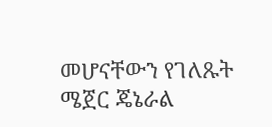መሆናቸውን የገለጹት ሜጀር ጄኔራል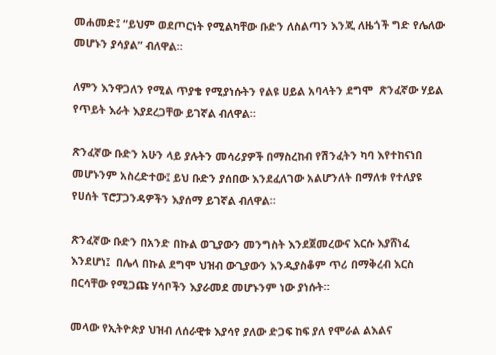መሐመድ፤ “ይህም ወደጦርነት የሚልካቸው ቡድን ለስልጣን እንጂ ለዜጎች ግድ የሌለው መሆኑን ያሳያል” ብለዋል።

ለምን እንዋጋለን የሚል ጥያቄ የሚያነሱትን የልዩ ሀይል አባላትን ደግሞ  ጽንፈኛው ሃይል የጥይት እራት እያደረጋቸው ይገኛል ብለዋል።

ጽንፈኛው ቡድን አሁን ላይ ያሉትን መሳሪያዎች በማስረከብ የሽንፈትን ካባ እየተከናነበ መሆኑንም አስረድተው፤ ይህ ቡድን ያሰበው እንደፈለገው አልሆንለት በማለቱ የተለያዩ  የሀሰት ፕሮፓጋንዳዎችን እያሰማ ይገኛል ብለዋል።

ጽንፈኛው ቡድን በአንድ በኩል ወጊያውን መንግስት እንደጀመረውና እርሱ እያሸነፈ እንደሆነ፤  በሌላ በኩል ደግሞ ህዝብ ውጊያውን እንዲያስቆም ጥሪ በማቅረብ እርስ በርሳቸው የሚጋጩ ሃሳቦችን እያራመደ መሆኑንም ነው ያነሱት።

መላው የኢትዮጵያ ህዝብ ለሰራዊቱ እያሳየ ያለው ድጋፍ ከፍ ያለ የሞራል ልእልና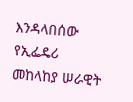እንዳላበሰው የኢፌዴሪ መከላከያ ሠራዊት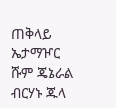ጠቅላይ ኤታማዦር ሹም ጄኔራል ብርሃኑ ጁላ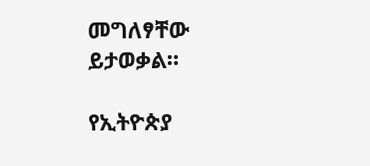መግለፃቸው ይታወቃል።

የኢትዮጵያ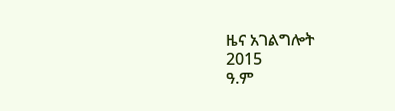ዜና አገልግሎት
2015
ዓ.ም